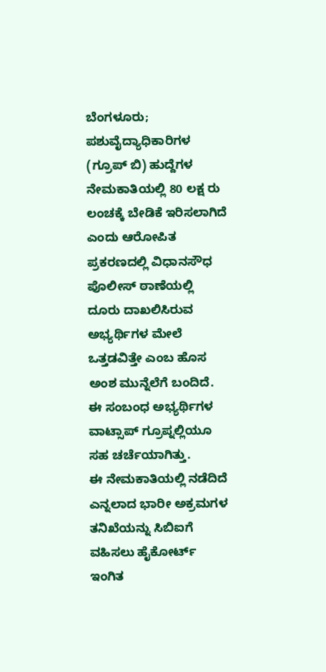ಬೆಂಗಳೂರು; ಪಶುವೈದ್ಯಾಧಿಕಾರಿಗಳ (ಗ್ರೂಪ್ ಬಿ) ಹುದ್ದೆಗಳ ನೇಮಕಾತಿಯಲ್ಲಿ 80 ಲಕ್ಷ ರು ಲಂಚಕ್ಕೆ ಬೇಡಿಕೆ ಇರಿಸಲಾಗಿದೆ ಎಂದು ಆರೋಪಿತ ಪ್ರಕರಣದಲ್ಲಿ ವಿಧಾನಸೌಧ ಪೊಲೀಸ್ ಠಾಣೆಯಲ್ಲಿ ದೂರು ದಾಖಲಿಸಿರುವ ಅಭ್ಯರ್ಥಿಗಳ ಮೇಲೆ ಒತ್ತಡವಿತ್ತೇ ಎಂಬ ಹೊಸ ಅಂಶ ಮುನ್ನೆಲೆಗೆ ಬಂದಿದೆ. ಈ ಸಂಬಂಧ ಅಭ್ಯರ್ಥಿಗಳ ವಾಟ್ಸಾಪ್ ಗ್ರೂಪ್ನಲ್ಲಿಯೂ ಸಹ ಚರ್ಚೆಯಾಗಿತ್ತು.
ಈ ನೇಮಕಾತಿಯಲ್ಲಿ ನಡೆದಿದೆ ಎನ್ನಲಾದ ಭಾರೀ ಅಕ್ರಮಗಳ ತನಿಖೆಯನ್ನು ಸಿಬಿಐಗೆ ವಹಿಸಲು ಹೈಕೋರ್ಟ್ ಇಂಗಿತ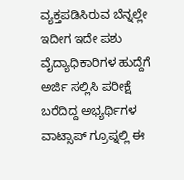ವ್ಯಕ್ತಪಡಿಸಿರುವ ಬೆನ್ನಲ್ಲೇ ಇದೀಗ ಇದೇ ಪಶು ವೈದ್ಯಾಧಿಕಾರಿಗಳ ಹುದ್ದೆಗೆ ಅರ್ಜಿ ಸಲ್ಲಿಸಿ ಪರೀಕ್ಷೆ ಬರೆದಿದ್ದ ಅಭ್ಯರ್ಥಿಗಳ ವಾಟ್ಸಾಪ್ ಗ್ರೂಪ್ನಲ್ಲಿ ಈ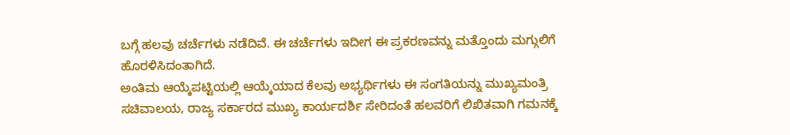ಬಗ್ಗೆ ಹಲವು ಚರ್ಚೆಗಳು ನಡೆದಿವೆ. ಈ ಚರ್ಚೆಗಳು ಇದೀಗ ಈ ಪ್ರಕರಣವನ್ನು ಮತ್ತೊಂದು ಮಗ್ಗುಲಿಗೆ ಹೊರಳಿಸಿದಂತಾಗಿದೆ.
ಅಂತಿಮ ಆಯ್ಕೆಪಟ್ಟಿಯಲ್ಲಿ ಆಯ್ಕೆಯಾದ ಕೆಲವು ಅಭ್ಯರ್ಥಿಗಳು ಈ ಸಂಗತಿಯನ್ನು ಮುಖ್ಯಮಂತ್ರಿ ಸಚಿವಾಲಯ, ರಾಜ್ಯ ಸರ್ಕಾರದ ಮುಖ್ಯ ಕಾರ್ಯದರ್ಶಿ ಸೇರಿದಂತೆ ಹಲವರಿಗೆ ಲಿಖಿತವಾಗಿ ಗಮನಕ್ಕೆ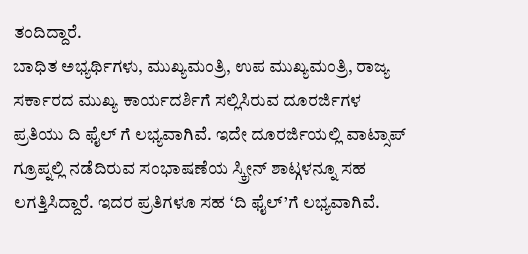ತಂದಿದ್ದಾರೆ.
ಬಾಧಿತ ಅಭ್ಯರ್ಥಿಗಳು, ಮುಖ್ಯಮಂತ್ರಿ, ಉಪ ಮುಖ್ಯಮಂತ್ರಿ, ರಾಜ್ಯ ಸರ್ಕಾರದ ಮುಖ್ಯ ಕಾರ್ಯದರ್ಶಿಗೆ ಸಲ್ಲಿಸಿರುವ ದೂರರ್ಜಿಗಳ ಪ್ರತಿಯು ದಿ ಫೈಲ್ ಗೆ ಲಭ್ಯವಾಗಿವೆ. ಇದೇ ದೂರರ್ಜಿಯಲ್ಲಿ ವಾಟ್ಸಾಪ್ ಗ್ರೂಪ್ನಲ್ಲಿ ನಡೆದಿರುವ ಸಂಭಾಷಣೆಯ ಸ್ಕ್ರೀನ್ ಶಾಟ್ಗಳನ್ನೂ ಸಹ ಲಗತ್ತಿಸಿದ್ದಾರೆ. ಇದರ ಪ್ರತಿಗಳೂ ಸಹ ‘ದಿ ಫೈಲ್’ಗೆ ಲಭ್ಯವಾಗಿವೆ.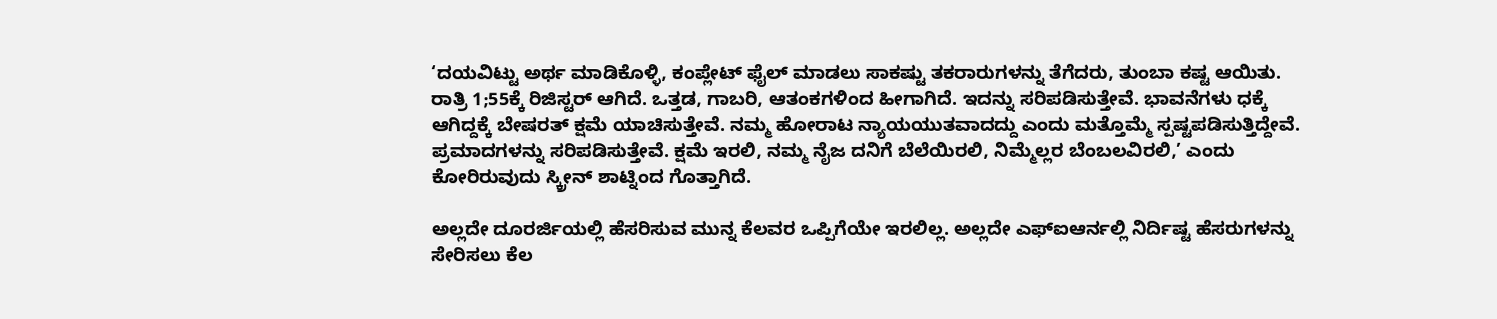‘ದಯವಿಟ್ಟು ಅರ್ಥ ಮಾಡಿಕೊಳ್ಳಿ, ಕಂಪ್ಲೇಟ್ ಫೈಲ್ ಮಾಡಲು ಸಾಕಷ್ಟು ತಕರಾರುಗಳನ್ನು ತೆಗೆದರು, ತುಂಬಾ ಕಷ್ಟ ಆಯಿತು. ರಾತ್ರಿ 1;55ಕ್ಕೆ ರಿಜಿಸ್ಟರ್ ಆಗಿದೆ. ಒತ್ತಡ, ಗಾಬರಿ, ಆತಂಕಗಳಿಂದ ಹೀಗಾಗಿದೆ. ಇದನ್ನು ಸರಿಪಡಿಸುತ್ತೇವೆ. ಭಾವನೆಗಳು ಧಕ್ಕೆ ಆಗಿದ್ದಕ್ಕೆ ಬೇಷರತ್ ಕ್ಷಮೆ ಯಾಚಿಸುತ್ತೇವೆ. ನಮ್ಮ ಹೋರಾಟ ನ್ಯಾಯಯುತವಾದದ್ದು ಎಂದು ಮತ್ತೊಮ್ಮೆ ಸ್ಪಷ್ಟಪಡಿಸುತ್ತಿದ್ದೇವೆ. ಪ್ರಮಾದಗಳನ್ನು ಸರಿಪಡಿಸುತ್ತೇವೆ. ಕ್ಷಮೆ ಇರಲಿ, ನಮ್ಮ ನೈಜ ದನಿಗೆ ಬೆಲೆಯಿರಲಿ, ನಿಮ್ಮೆಲ್ಲರ ಬೆಂಬಲವಿರಲಿ,’ ಎಂದು ಕೋರಿರುವುದು ಸ್ಕ್ರೀನ್ ಶಾಟ್ನಿಂದ ಗೊತ್ತಾಗಿದೆ.

ಅಲ್ಲದೇ ದೂರರ್ಜಿಯಲ್ಲಿ ಹೆಸರಿಸುವ ಮುನ್ನ ಕೆಲವರ ಒಪ್ಪಿಗೆಯೇ ಇರಲಿಲ್ಲ. ಅಲ್ಲದೇ ಎಫ್ಐಆರ್ನಲ್ಲಿ ನಿರ್ದಿಷ್ಟ ಹೆಸರುಗಳನ್ನು ಸೇರಿಸಲು ಕೆಲ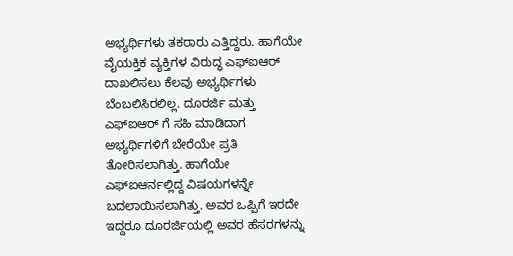ಅಭ್ಯರ್ಥಿಗಳು ತಕರಾರು ಎತ್ತಿದ್ದರು. ಹಾಗೆಯೇ ವೈಯಕ್ತಿಕ ವ್ಯಕ್ತಿಗಳ ವಿರುದ್ಧ ಎಫ್ಐಆರ್ ದಾಖಲಿಸಲು ಕೆಲವು ಅಭ್ಯರ್ಥಿಗಳು ಬೆಂಬಲಿಸಿರಲಿಲ್ಲ. ದೂರರ್ಜಿ ಮತ್ತು ಎಫ್ಐಆರ್ ಗೆ ಸಹಿ ಮಾಡಿದಾಗ ಅಭ್ಯರ್ಥಿಗಳಿಗೆ ಬೇರೆಯೇ ಪ್ರತಿ ತೋರಿಸಲಾಗಿತ್ತು. ಹಾಗೆಯೇ ಎಫ್ಐಆರ್ನಲ್ಲಿದ್ದ ವಿಷಯಗಳನ್ನೇ ಬದಲಾಯಿಸಲಾಗಿತ್ತು. ಅವರ ಒಪ್ಪಿಗೆ ಇರದೇ ಇದ್ದರೂ ದೂರರ್ಜಿಯಲ್ಲಿ ಅವರ ಹೆಸರಗಳನ್ನು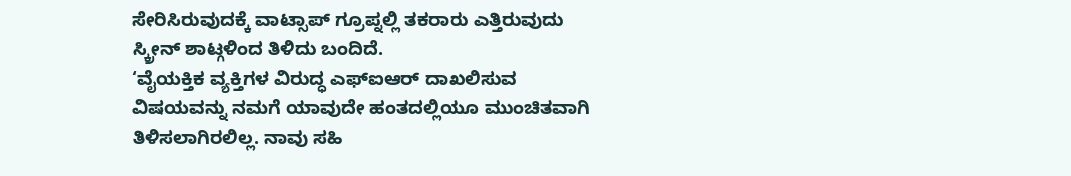ಸೇರಿಸಿರುವುದಕ್ಕೆ ವಾಟ್ಸಾಪ್ ಗ್ರೂಪ್ನಲ್ಲಿ ತಕರಾರು ಎತ್ತಿರುವುದು ಸ್ಕ್ರೀನ್ ಶಾಟ್ಗಳಿಂದ ತಿಳಿದು ಬಂದಿದೆ.
‘ವೈಯಕ್ತಿಕ ವ್ಯಕ್ತಿಗಳ ವಿರುದ್ಧ ಎಫ್ಐಆರ್ ದಾಖಲಿಸುವ ವಿಷಯವನ್ನು ನಮಗೆ ಯಾವುದೇ ಹಂತದಲ್ಲಿಯೂ ಮುಂಚಿತವಾಗಿ ತಿಳಿಸಲಾಗಿರಲಿಲ್ಲ. ನಾವು ಸಹಿ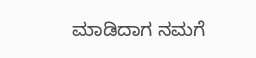ಮಾಡಿದಾಗ ನಮಗೆ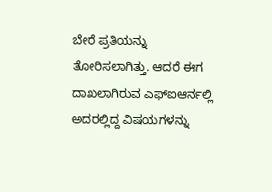ಬೇರೆ ಪ್ರತಿಯನ್ನು ತೋರಿಸಲಾಗಿತ್ತು. ಆದರೆ ಈಗ ದಾಖಲಾಗಿರುವ ಎಫ್ಐಆರ್ನಲ್ಲಿ ಅದರಲ್ಲಿದ್ದ ವಿಷಯಗಳನ್ನು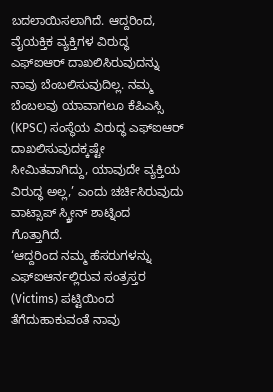ಬದಲಾಯಿಸಲಾಗಿದೆ. ಆದ್ದರಿಂದ, ವೈಯಕ್ತಿಕ ವ್ಯಕ್ತಿಗಳ ವಿರುದ್ಧ ಎಫ್ಐಆರ್ ದಾಖಲಿಸಿರುವುದನ್ನು ನಾವು ಬೆಂಬಲಿಸುವುದಿಲ್ಲ. ನಮ್ಮ ಬೆಂಬಲವು ಯಾವಾಗಲೂ ಕೆಪಿಎಸ್ಸಿ (KPSC) ಸಂಸ್ಥೆಯ ವಿರುದ್ಧ ಎಫ್ಐಆರ್ ದಾಖಲಿಸುವುದಕ್ಕಷ್ಟೇ ಸೀಮಿತವಾಗಿದ್ದು, ಯಾವುದೇ ವ್ಯಕ್ತಿಯ ವಿರುದ್ಧ ಅಲ್ಲ,’ ಎಂದು ಚರ್ಚಿಸಿರುವುದು ವಾಟ್ಸಾಪ್ ಸ್ಕ್ರೀನ್ ಶಾಟ್ನಿಂದ ಗೊತ್ತಾಗಿದೆ.
‘ಆದ್ದರಿಂದ ನಮ್ಮ ಹೆಸರುಗಳನ್ನು ಎಫ್ಐಆರ್ನಲ್ಲಿರುವ ಸಂತ್ರಸ್ತರ (Victims) ಪಟ್ಟಿಯಿಂದ ತೆಗೆದುಹಾಕುವಂತೆ ನಾವು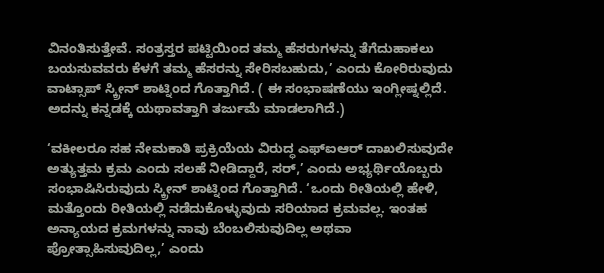ವಿನಂತಿಸುತ್ತೇವೆ. ಸಂತ್ರಸ್ತರ ಪಟ್ಟಿಯಿಂದ ತಮ್ಮ ಹೆಸರುಗಳನ್ನು ತೆಗೆದುಹಾಕಲು ಬಯಸುವವರು ಕೆಳಗೆ ತಮ್ಮ ಹೆಸರನ್ನು ಸೇರಿಸಬಹುದು,’ ಎಂದು ಕೋರಿರುವುದು ವಾಟ್ಸಾಪ್ ಸ್ಕ್ರೀನ್ ಶಾಟ್ನಿಂದ ಗೊತ್ತಾಗಿದೆ. ( ಈ ಸಂಭಾಷಣೆಯು ಇಂಗ್ಲೀಷ್ನಲ್ಲಿದೆ. ಅದನ್ನು ಕನ್ನಡಕ್ಕೆ ಯಥಾವತ್ತಾಗಿ ತರ್ಜುಮೆ ಮಾಡಲಾಗಿದೆ.)

‘ವಕೀಲರೂ ಸಹ ನೇಮಕಾತಿ ಪ್ರಕ್ರಿಯೆಯ ವಿರುದ್ಧ ಎಫ್ಐಆರ್ ದಾಖಲಿಸುವುದೇ ಅತ್ಯುತ್ತಮ ಕ್ರಮ ಎಂದು ಸಲಹೆ ನೀಡಿದ್ದಾರೆ, ಸರ್,’ ಎಂದು ಅಭ್ಯರ್ಥಿಯೊಬ್ಬರು ಸಂಭಾಷಿಸಿರುವುದು ಸ್ಕ್ರೀನ್ ಶಾಟ್ನಿಂದ ಗೊತ್ತಾಗಿದೆ. ‘ಒಂದು ರೀತಿಯಲ್ಲಿ ಹೇಳಿ, ಮತ್ತೊಂದು ರೀತಿಯಲ್ಲಿ ನಡೆದುಕೊಳ್ಳುವುದು ಸರಿಯಾದ ಕ್ರಮವಲ್ಲ. ಇಂತಹ ಅನ್ಯಾಯದ ಕ್ರಮಗಳನ್ನು ನಾವು ಬೆಂಬಲಿಸುವುದಿಲ್ಲ ಅಥವಾ ಪ್ರೋತ್ಸಾಹಿಸುವುದಿಲ್ಲ,’ ಎಂದು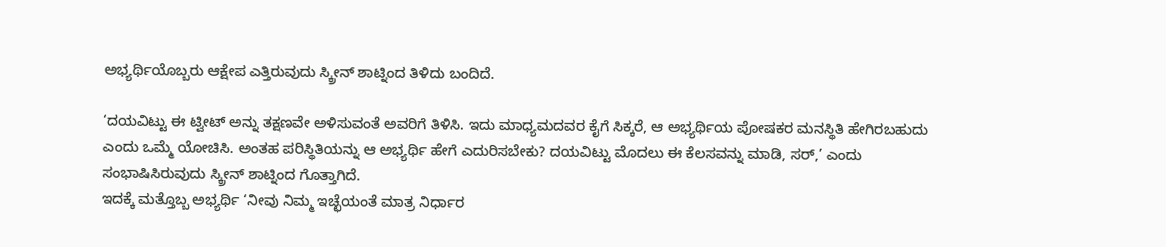ಅಭ್ಯರ್ಥಿಯೊಬ್ಬರು ಆಕ್ಷೇಪ ಎತ್ತಿರುವುದು ಸ್ಕ್ರೀನ್ ಶಾಟ್ನಿಂದ ತಿಳಿದು ಬಂದಿದೆ.

‘ದಯವಿಟ್ಟು ಈ ಟ್ವೀಟ್ ಅನ್ನು ತಕ್ಷಣವೇ ಅಳಿಸುವಂತೆ ಅವರಿಗೆ ತಿಳಿಸಿ. ಇದು ಮಾಧ್ಯಮದವರ ಕೈಗೆ ಸಿಕ್ಕರೆ, ಆ ಅಭ್ಯರ್ಥಿಯ ಪೋಷಕರ ಮನಸ್ಥಿತಿ ಹೇಗಿರಬಹುದು ಎಂದು ಒಮ್ಮೆ ಯೋಚಿಸಿ. ಅಂತಹ ಪರಿಸ್ಥಿತಿಯನ್ನು ಆ ಅಭ್ಯರ್ಥಿ ಹೇಗೆ ಎದುರಿಸಬೇಕು? ದಯವಿಟ್ಟು ಮೊದಲು ಈ ಕೆಲಸವನ್ನು ಮಾಡಿ, ಸರ್,’ ಎಂದು ಸಂಭಾಷಿಸಿರುವುದು ಸ್ಕ್ರೀನ್ ಶಾಟ್ನಿಂದ ಗೊತ್ತಾಗಿದೆ.
ಇದಕ್ಕೆ ಮತ್ತೊಬ್ಬ ಅಭ್ಯರ್ಥಿ ‘ನೀವು ನಿಮ್ಮ ಇಚ್ಛೆಯಂತೆ ಮಾತ್ರ ನಿರ್ಧಾರ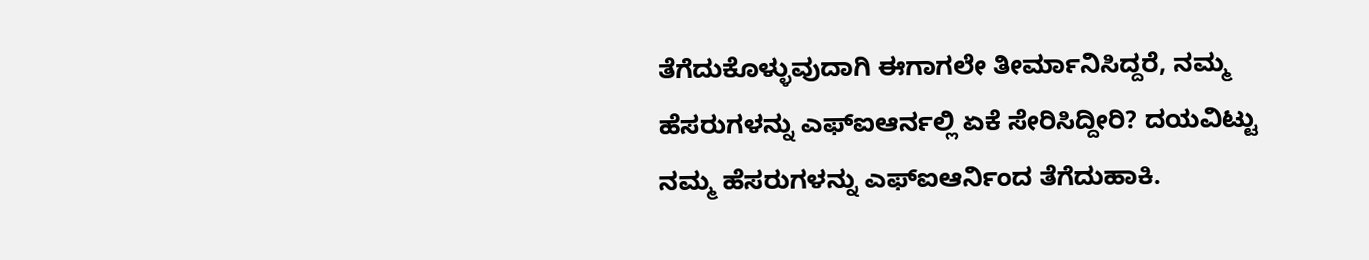ತೆಗೆದುಕೊಳ್ಳುವುದಾಗಿ ಈಗಾಗಲೇ ತೀರ್ಮಾನಿಸಿದ್ದರೆ, ನಮ್ಮ ಹೆಸರುಗಳನ್ನು ಎಫ್ಐಆರ್ನಲ್ಲಿ ಏಕೆ ಸೇರಿಸಿದ್ದೀರಿ? ದಯವಿಟ್ಟು ನಮ್ಮ ಹೆಸರುಗಳನ್ನು ಎಫ್ಐಆರ್ನಿಂದ ತೆಗೆದುಹಾಕಿ.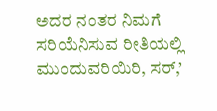ಅದರ ನಂತರ ನಿಮಗೆ ಸರಿಯೆನಿಸುವ ರೀತಿಯಲ್ಲಿ ಮುಂದುವರಿಯಿರಿ, ಸರ್,’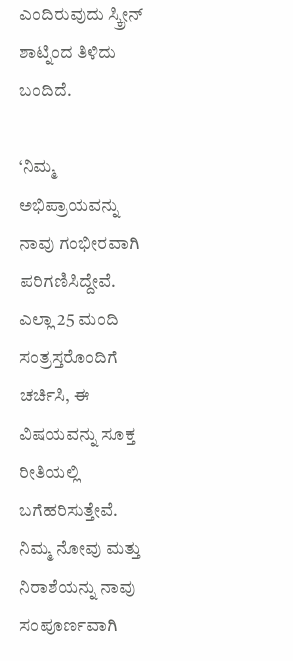ಎಂದಿರುವುದು ಸ್ಕ್ರೀನ್ ಶಾಟ್ನಿಂದ ತಿಳಿದು ಬಂದಿದೆ.

‘ನಿಮ್ಮ ಅಭಿಪ್ರಾಯವನ್ನು ನಾವು ಗಂಭೀರವಾಗಿ ಪರಿಗಣಿಸಿದ್ದೇವೆ. ಎಲ್ಲಾ 25 ಮಂದಿ ಸಂತ್ರಸ್ತರೊಂದಿಗೆ ಚರ್ಚಿಸಿ, ಈ ವಿಷಯವನ್ನು ಸೂಕ್ತ ರೀತಿಯಲ್ಲಿ ಬಗೆಹರಿಸುತ್ತೇವೆ. ನಿಮ್ಮ ನೋವು ಮತ್ತು ನಿರಾಶೆಯನ್ನು ನಾವು ಸಂಪೂರ್ಣವಾಗಿ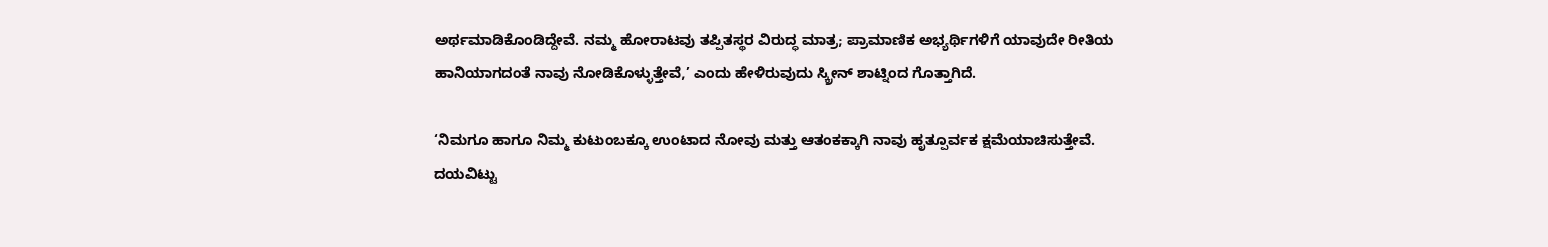ಅರ್ಥಮಾಡಿಕೊಂಡಿದ್ದೇವೆ. ನಮ್ಮ ಹೋರಾಟವು ತಪ್ಪಿತಸ್ಥರ ವಿರುದ್ಧ ಮಾತ್ರ; ಪ್ರಾಮಾಣಿಕ ಅಭ್ಯರ್ಥಿಗಳಿಗೆ ಯಾವುದೇ ರೀತಿಯ ಹಾನಿಯಾಗದಂತೆ ನಾವು ನೋಡಿಕೊಳ್ಳುತ್ತೇವೆ,’ ಎಂದು ಹೇಳಿರುವುದು ಸ್ಕ್ರೀನ್ ಶಾಟ್ನಿಂದ ಗೊತ್ತಾಗಿದೆ.

‘ನಿಮಗೂ ಹಾಗೂ ನಿಮ್ಮ ಕುಟುಂಬಕ್ಕೂ ಉಂಟಾದ ನೋವು ಮತ್ತು ಆತಂಕಕ್ಕಾಗಿ ನಾವು ಹೃತ್ಪೂರ್ವಕ ಕ್ಷಮೆಯಾಚಿಸುತ್ತೇವೆ. ದಯವಿಟ್ಟು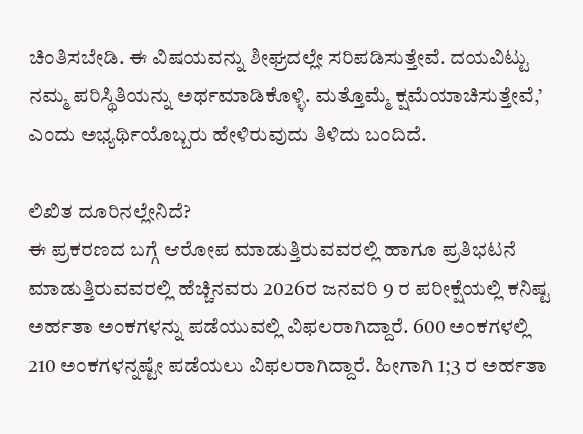ಚಿಂತಿಸಬೇಡಿ. ಈ ವಿಷಯವನ್ನು ಶೀಘ್ರದಲ್ಲೇ ಸರಿಪಡಿಸುತ್ತೇವೆ. ದಯವಿಟ್ಟು ನಮ್ಮ ಪರಿಸ್ಥಿತಿಯನ್ನು ಅರ್ಥಮಾಡಿಕೊಳ್ಳಿ. ಮತ್ತೊಮ್ಮೆ ಕ್ಷಮೆಯಾಚಿಸುತ್ತೇವೆ,’ ಎಂದು ಅಭ್ಯರ್ಥಿಯೊಬ್ಬರು ಹೇಳಿರುವುದು ತಿಳಿದು ಬಂದಿದೆ.

ಲಿಖಿತ ದೂರಿನಲ್ಲೇನಿದೆ?
ಈ ಪ್ರಕರಣದ ಬಗ್ಗೆ ಆರೋಪ ಮಾಡುತ್ತಿರುವವರಲ್ಲಿ ಹಾಗೂ ಪ್ರತಿಭಟನೆ ಮಾಡುತ್ತಿರುವವರಲ್ಲಿ ಹೆಚ್ಚಿನವರು 2026ರ ಜನವರಿ 9 ರ ಪರೀಕ್ಷೆಯಲ್ಲಿ ಕನಿಷ್ಟ ಅರ್ಹತಾ ಅಂಕಗಳನ್ನು ಪಡೆಯುವಲ್ಲಿ ವಿಫಲರಾಗಿದ್ದಾರೆ. 600 ಅಂಕಗಳಲ್ಲಿ 210 ಅಂಕಗಳನ್ನಷ್ಟೇ ಪಡೆಯಲು ವಿಫಲರಾಗಿದ್ದಾರೆ. ಹೀಗಾಗಿ 1;3 ರ ಅರ್ಹತಾ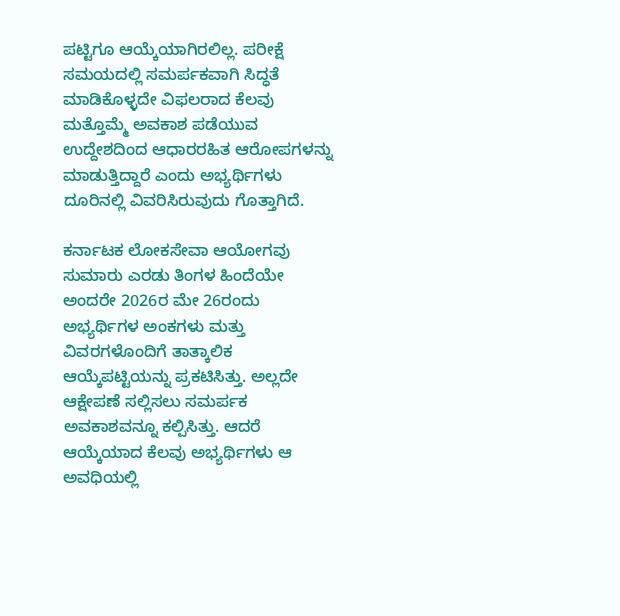ಪಟ್ಟಿಗೂ ಆಯ್ಕೆಯಾಗಿರಲಿಲ್ಲ. ಪರೀಕ್ಷೆ ಸಮಯದಲ್ಲಿ ಸಮರ್ಪಕವಾಗಿ ಸಿದ್ಧತೆ ಮಾಡಿಕೊಳ್ಳದೇ ವಿಫಲರಾದ ಕೆಲವು ಮತ್ತೊಮ್ಮೆ ಅವಕಾಶ ಪಡೆಯುವ ಉದ್ದೇಶದಿಂದ ಆಧಾರರಹಿತ ಆರೋಪಗಳನ್ನು ಮಾಡುತ್ತಿದ್ದಾರೆ ಎಂದು ಅಭ್ಯರ್ಥಿಗಳು ದೂರಿನಲ್ಲಿ ವಿವರಿಸಿರುವುದು ಗೊತ್ತಾಗಿದೆ.

ಕರ್ನಾಟಕ ಲೋಕಸೇವಾ ಆಯೋಗವು ಸುಮಾರು ಎರಡು ತಿಂಗಳ ಹಿಂದೆಯೇ ಅಂದರೇ 2026ರ ಮೇ 26ರಂದು ಅಭ್ಯರ್ಥಿಗಳ ಅಂಕಗಳು ಮತ್ತು ವಿವರಗಳೊಂದಿಗೆ ತಾತ್ಕಾಲಿಕ ಆಯ್ಕೆಪಟ್ಟಿಯನ್ನು ಪ್ರಕಟಿಸಿತ್ತು. ಅಲ್ಲದೇ ಆಕ್ಷೇಪಣೆ ಸಲ್ಲಿಸಲು ಸಮರ್ಪಕ ಅವಕಾಶವನ್ನೂ ಕಲ್ಪಿಸಿತ್ತು. ಆದರೆ ಆಯ್ಕೆಯಾದ ಕೆಲವು ಅಭ್ಯರ್ಥಿಗಳು ಆ ಅವಧಿಯಲ್ಲಿ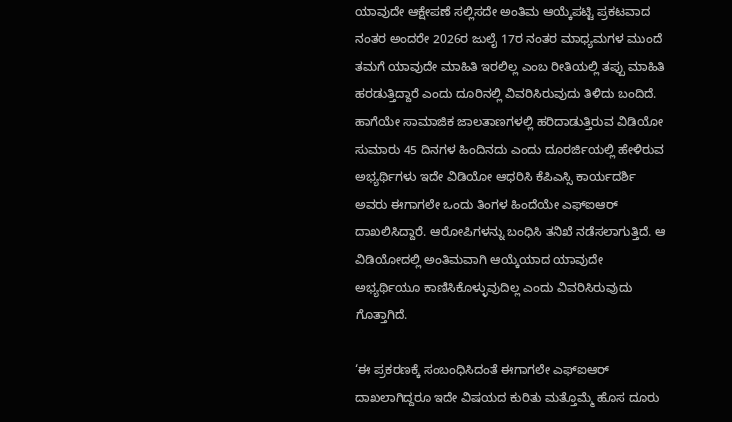ಯಾವುದೇ ಆಕ್ಷೇಪಣೆ ಸಲ್ಲಿಸದೇ ಅಂತಿಮ ಆಯ್ಕೆಪಟ್ಟಿ ಪ್ರಕಟವಾದ ನಂತರ ಅಂದರೇ 2026ರ ಜುಲೈ 17ರ ನಂತರ ಮಾಧ್ಯಮಗಳ ಮುಂದೆ ತಮಗೆ ಯಾವುದೇ ಮಾಹಿತಿ ಇರಲಿಲ್ಲ ಎಂಬ ರೀತಿಯಲ್ಲಿ ತಪ್ಪು ಮಾಹಿತಿ ಹರಡುತ್ತಿದ್ದಾರೆ ಎಂದು ದೂರಿನಲ್ಲಿ ವಿವರಿಸಿರುವುದು ತಿಳಿದು ಬಂದಿದೆ.
ಹಾಗೆಯೇ ಸಾಮಾಜಿಕ ಜಾಲತಾಣಗಳಲ್ಲಿ ಹರಿದಾಡುತ್ತಿರುವ ವಿಡಿಯೋ ಸುಮಾರು 45 ದಿನಗಳ ಹಿಂದಿನದು ಎಂದು ದೂರರ್ಜಿಯಲ್ಲಿ ಹೇಳಿರುವ ಅಭ್ಯರ್ಥಿಗಳು ಇದೇ ವಿಡಿಯೋ ಆಧರಿಸಿ ಕೆಪಿಎಸ್ಸಿ ಕಾರ್ಯದರ್ಶಿ ಅವರು ಈಗಾಗಲೇ ಒಂದು ತಿಂಗಳ ಹಿಂದೆಯೇ ಎಫ್ಐಆರ್ ದಾಖಲಿಸಿದ್ದಾರೆ. ಆರೋಪಿಗಳನ್ನು ಬಂಧಿಸಿ ತನಿಖೆ ನಡೆಸಲಾಗುತ್ತಿದೆ. ಆ ವಿಡಿಯೋದಲ್ಲಿ ಅಂತಿಮವಾಗಿ ಆಯ್ಕೆಯಾದ ಯಾವುದೇ ಅಭ್ಯರ್ಥಿಯೂ ಕಾಣಿಸಿಕೊಳ್ಳುವುದಿಲ್ಲ ಎಂದು ವಿವರಿಸಿರುವುದು ಗೊತ್ತಾಗಿದೆ.

‘ಈ ಪ್ರಕರಣಕ್ಕೆ ಸಂಬಂಧಿಸಿದಂತೆ ಈಗಾಗಲೇ ಎಫ್ಐಆರ್ ದಾಖಲಾಗಿದ್ದರೂ ಇದೇ ವಿಷಯದ ಕುರಿತು ಮತ್ತೊಮ್ಮೆ ಹೊಸ ದೂರು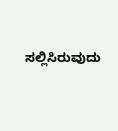ಸಲ್ಲಿಸಿರುವುದು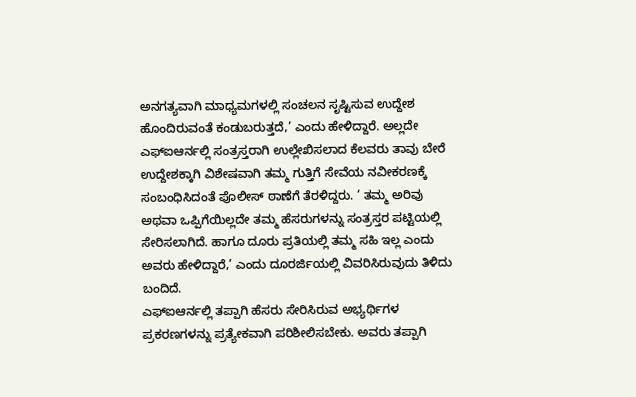ಅನಗತ್ಯವಾಗಿ ಮಾಧ್ಯಮಗಳಲ್ಲಿ ಸಂಚಲನ ಸೃಷ್ಟಿಸುವ ಉದ್ದೇಶ ಹೊಂದಿರುವಂತೆ ಕಂಡುಬರುತ್ತದೆ,’ ಎಂದು ಹೇಳಿದ್ದಾರೆ. ಅಲ್ಲದೇ ಎಫ್ಐಆರ್ನಲ್ಲಿ ಸಂತ್ರಸ್ತರಾಗಿ ಉಲ್ಲೇಖಿಸಲಾದ ಕೆಲವರು ತಾವು ಬೇರೆ ಉದ್ದೇಶಕ್ಕಾಗಿ ವಿಶೇಷವಾಗಿ ತಮ್ಮ ಗುತ್ತಿಗೆ ಸೇವೆಯ ನವೀಕರಣಕ್ಕೆ ಸಂಬಂಧಿಸಿದಂತೆ ಪೊಲೀಸ್ ಠಾಣೆಗೆ ತೆರಳಿದ್ದರು. ‘ ತಮ್ಮ ಅರಿವು ಅಥವಾ ಒಪ್ಪಿಗೆಯಿಲ್ಲದೇ ತಮ್ಮ ಹೆಸರುಗಳನ್ನು ಸಂತ್ರಸ್ತರ ಪಟ್ಟಿಯಲ್ಲಿ ಸೇರಿಸಲಾಗಿದೆ. ಹಾಗೂ ದೂರು ಪ್ರತಿಯಲ್ಲಿ ತಮ್ಮ ಸಹಿ ಇಲ್ಲ ಎಂದು ಅವರು ಹೇಳಿದ್ದಾರೆ,’ ಎಂದು ದೂರರ್ಜಿಯಲ್ಲಿ ವಿವರಿಸಿರುವುದು ತಿಳಿದು ಬಂದಿದೆ.
ಎಫ್ಐಆರ್ನಲ್ಲಿ ತಪ್ಪಾಗಿ ಹೆಸರು ಸೇರಿಸಿರುವ ಅಭ್ಯರ್ಥಿಗಳ ಪ್ರಕರಣಗಳನ್ನು ಪ್ರತ್ಯೇಕವಾಗಿ ಪರಿಶೀಲಿಸಬೇಕು. ಅವರು ತಪ್ಪಾಗಿ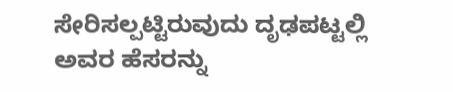ಸೇರಿಸಲ್ಪಟ್ಟಿರುವುದು ದೃಢಪಟ್ಟಲ್ಲಿ ಅವರ ಹೆಸರನ್ನು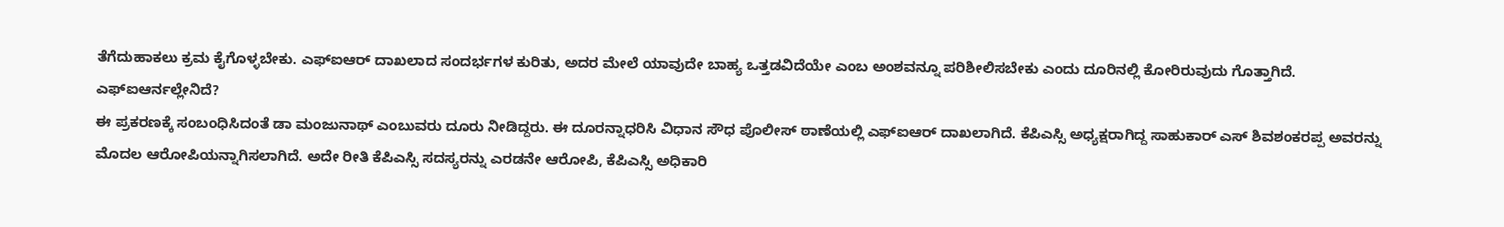ತೆಗೆದುಹಾಕಲು ಕ್ರಮ ಕೈಗೊಳ್ಳಬೇಕು. ಎಫ್ಐಆರ್ ದಾಖಲಾದ ಸಂದರ್ಭಗಳ ಕುರಿತು, ಅದರ ಮೇಲೆ ಯಾವುದೇ ಬಾಹ್ಯ ಒತ್ತಡವಿದೆಯೇ ಎಂಬ ಅಂಶವನ್ನೂ ಪರಿಶೀಲಿಸಬೇಕು ಎಂದು ದೂರಿನಲ್ಲಿ ಕೋರಿರುವುದು ಗೊತ್ತಾಗಿದೆ.
ಎಫ್ಐಆರ್ನಲ್ಲೇನಿದೆ?
ಈ ಪ್ರಕರಣಕ್ಕೆ ಸಂಬಂಧಿಸಿದಂತೆ ಡಾ ಮಂಜುನಾಥ್ ಎಂಬುವರು ದೂರು ನೀಡಿದ್ದರು. ಈ ದೂರನ್ನಾಧರಿಸಿ ವಿಧಾನ ಸೌಧ ಪೊಲೀಸ್ ಠಾಣೆಯಲ್ಲಿ ಎಫ್ಐಆರ್ ದಾಖಲಾಗಿದೆ. ಕೆಪಿಎಸ್ಸಿ ಅಧ್ಯಕ್ಷರಾಗಿದ್ದ ಸಾಹುಕಾರ್ ಎಸ್ ಶಿವಶಂಕರಪ್ಪ ಅವರನ್ನು ಮೊದಲ ಆರೋಪಿಯನ್ನಾಗಿಸಲಾಗಿದೆ. ಅದೇ ರೀತಿ ಕೆಪಿಎಸ್ಸಿ ಸದಸ್ಯರನ್ನು ಎರಡನೇ ಆರೋಪಿ, ಕೆಪಿಎಸ್ಸಿ ಅಧಿಕಾರಿ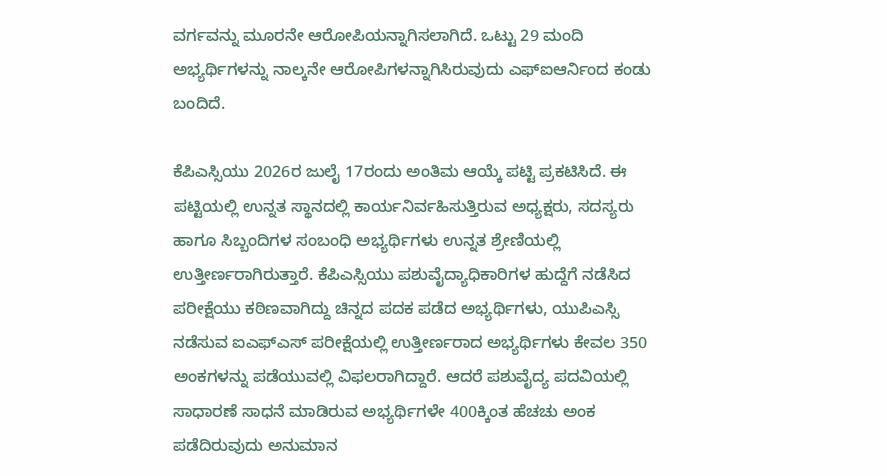ವರ್ಗವನ್ನು ಮೂರನೇ ಆರೋಪಿಯನ್ನಾಗಿಸಲಾಗಿದೆ. ಒಟ್ಟು 29 ಮಂದಿ ಅಭ್ಯರ್ಥಿಗಳನ್ನು ನಾಲ್ಕನೇ ಆರೋಪಿಗಳನ್ನಾಗಿಸಿರುವುದು ಎಫ್ಐಆರ್ನಿಂದ ಕಂಡು ಬಂದಿದೆ.

ಕೆಪಿಎಸ್ಸಿಯು 2026ರ ಜುಲೈ 17ರಂದು ಅಂತಿಮ ಆಯ್ಕೆ ಪಟ್ಟಿ ಪ್ರಕಟಿಸಿದೆ. ಈ ಪಟ್ಟಿಯಲ್ಲಿ ಉನ್ನತ ಸ್ಥಾನದಲ್ಲಿ ಕಾರ್ಯನಿರ್ವಹಿಸುತ್ತಿರುವ ಅಧ್ಯಕ್ಷರು, ಸದಸ್ಯರು ಹಾಗೂ ಸಿಬ್ಬಂದಿಗಳ ಸಂಬಂಧಿ ಅಭ್ಯರ್ಥಿಗಳು ಉನ್ನತ ಶ್ರೇಣಿಯಲ್ಲಿ ಉತ್ತೀರ್ಣರಾಗಿರುತ್ತಾರೆ. ಕೆಪಿಎಸ್ಸಿಯು ಪಶುವೈದ್ಯಾಧಿಕಾರಿಗಳ ಹುದ್ದೆಗೆ ನಡೆಸಿದ ಪರೀಕ್ಷೆಯು ಕಠಿಣವಾಗಿದ್ದು ಚಿನ್ನದ ಪದಕ ಪಡೆದ ಅಭ್ಯರ್ಥಿಗಳು, ಯುಪಿಎಸ್ಸಿ ನಡೆಸುವ ಐಎಫ್ಎಸ್ ಪರೀಕ್ಷೆಯಲ್ಲಿ ಉತ್ತೀರ್ಣರಾದ ಅಭ್ಯರ್ಥಿಗಳು ಕೇವಲ 350 ಅಂಕಗಳನ್ನು ಪಡೆಯುವಲ್ಲಿ ವಿಫಲರಾಗಿದ್ದಾರೆ. ಆದರೆ ಪಶುವೈದ್ಯ ಪದವಿಯಲ್ಲಿ ಸಾಧಾರಣೆ ಸಾಧನೆ ಮಾಡಿರುವ ಅಭ್ಯರ್ಥಿಗಳೇ 400ಕ್ಕಿಂತ ಹೆಚಚು ಅಂಕ ಪಡೆದಿರುವುದು ಅನುಮಾನ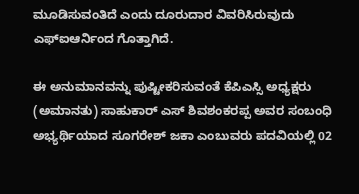ಮೂಡಿಸುವಂತಿದೆ ಎಂದು ದೂರುದಾರ ವಿವರಿಸಿರುವುದು ಎಫ್ಐಆರ್ನಿಂದ ಗೊತ್ತಾಗಿದೆ.

ಈ ಅನುಮಾನವನ್ನು ಪುಷ್ಟೀಕರಿಸುವಂತೆ ಕೆಪಿಎಸ್ಸಿ ಅಧ್ಯಕ್ಷರು (ಅಮಾನತು) ಸಾಹುಕಾರ್ ಎಸ್ ಶಿವಶಂಕರಪ್ಪ ಅವರ ಸಂಬಂಧಿ ಅಭ್ಯರ್ಥಿಯಾದ ಸೂಗರೇಶ್ ಜಕಾ ಎಂಬುವರು ಪದವಿಯಲ್ಲಿ 02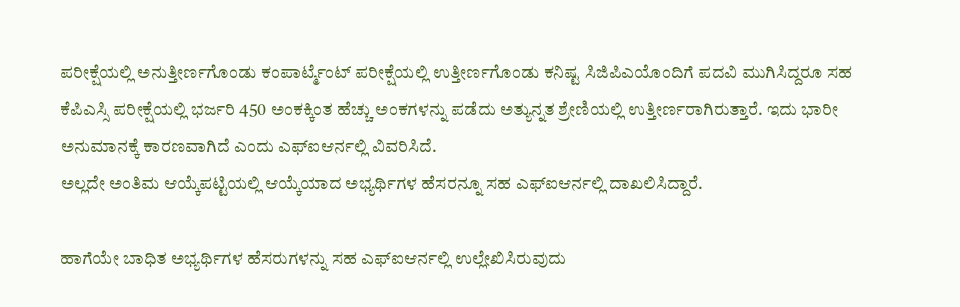ಪರೀಕ್ಷೆಯಲ್ಲಿ ಅನುತ್ತೀರ್ಣಗೊಂಡು ಕಂಪಾರ್ಟ್ಮೆಂಟ್ ಪರೀಕ್ಷೆಯಲ್ಲಿ ಉತ್ತೀರ್ಣಗೊಂಡು ಕನಿಷ್ಟ ಸಿಜಿಪಿಎಯೊಂದಿಗೆ ಪದವಿ ಮುಗಿಸಿದ್ದರೂ ಸಹ ಕೆಪಿಎಸ್ಸಿ ಪರೀಕ್ಷೆಯಲ್ಲಿ ಭರ್ಜರಿ 450 ಅಂಕಕ್ಕಿಂತ ಹೆಚ್ಚು ಅಂಕಗಳನ್ನು ಪಡೆದು ಅತ್ಯುನ್ನತ ಶ್ರೇಣಿಯಲ್ಲಿ ಉತ್ತೀರ್ಣರಾಗಿರುತ್ತಾರೆ. ಇದು ಭಾರೀ ಅನುಮಾನಕ್ಕೆ ಕಾರಣವಾಗಿದೆ ಎಂದು ಎಫ್ಐಆರ್ನಲ್ಲಿ ವಿವರಿಸಿದೆ.
ಅಲ್ಲದೇ ಅಂತಿಮ ಆಯ್ಕೆಪಟ್ಟಿಯಲ್ಲಿ ಆಯ್ಕೆಯಾದ ಅಭ್ಯರ್ಥಿಗಳ ಹೆಸರನ್ನೂ ಸಹ ಎಫ್ಐಆರ್ನಲ್ಲಿ ದಾಖಲಿಸಿದ್ದಾರೆ.

ಹಾಗೆಯೇ ಬಾಧಿತ ಅಭ್ಯರ್ಥಿಗಳ ಹೆಸರುಗಳನ್ನು ಸಹ ಎಫ್ಐಆರ್ನಲ್ಲಿ ಉಲ್ಲೇಖಿಸಿರುವುದು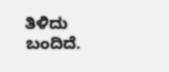ತಿಳಿದು ಬಂದಿದೆ.